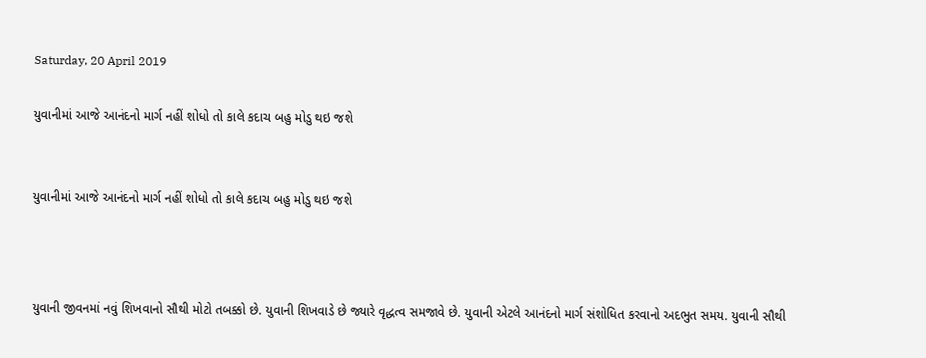Saturday, 20 April 2019

યુવાનીમાં આજે આનંદનો માર્ગ નહીં શોધો તો કાલે કદાચ બહુ મોડુ થઇ જશે


યુવાનીમાં આજે આનંદનો માર્ગ નહીં શોધો તો કાલે કદાચ બહુ મોડુ થઇ જશે



યુવાની જીવનમાં નવું શિખવાનો સૌથી મોટો તબક્કો છે. યુવાની શિખવાડે છે જ્યારે વૃદ્ધત્વ સમજાવે છે. યુવાની એટલે આનંદનો માર્ગ સંશોધિત કરવાનો અદભુત સમય. યુવાની સૌથી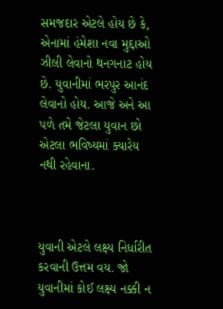સમજદાર એટલે હોય છે કે, એનામાં હંમેશા નવા મુદ્દાઓ ઝીલી લેવાનો થનગનાટ હોય છે. યુવાનીમાં ભરપુર આનંદ લેવાનો હોય. આજે અને આ પળે તમે જેટલા યુવાન છો એટલા ભવિષ્યમાં ક્યારેય નથી રહેવાના.



યુવાની એટલે લક્ષ્ય નિર્ધારીત કરવાની ઉત્તમ વય. જો યુવાનીમાં કોઈ લક્ષ્ય નક્કી ન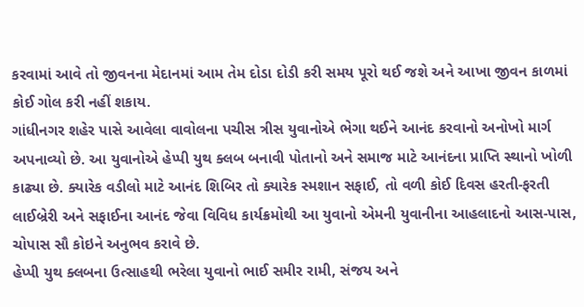કરવામાં આવે તો જીવનના મેદાનમાં આમ તેમ દોડા દોડી કરી સમય પૂરો થઈ જશે અને આખા જીવન કાળમાં કોઈ ગોલ કરી નહીં શકાય.
ગાંધીનગર શહેર પાસે આવેલા વાવોલના પચીસ ત્રીસ યુવાનોએ ભેગા થઈને આનંદ કરવાનો અનોખો માર્ગ અપનાવ્યો છે. આ યુવાનોએ હેપ્પી યુથ ક્લબ બનાવી પોતાનો અને સમાજ માટે આનંદના પ્રાપ્તિ સ્થાનો ખોળી કાઢ્યા છે. ક્યારેક વડીલો માટે આનંદ શિબિર તો ક્યારેક સ્મશાન સફાઈ, તો વળી કોઈ દિવસ હરતી-ફરતી લાઈબ્રેરી અને સફાઈના આનંદ જેવા વિવિધ કાર્યક્રમોથી આ યુવાનો એમની યુવાનીના આહલાદનો આસ-પાસ, ચોપાસ સૌ કોઇને અનુભવ કરાવે છે.
હેપ્પી યુથ ક્લબના ઉત્સાહથી ભરેલા યુવાનો ભાઈ સમીર રામી, સંજય અને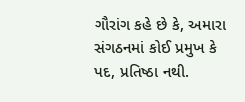ગૌરાંગ કહે છે કે, અમારા સંગઠનમાં કોઈ પ્રમુખ કે પદ, પ્રતિષ્ઠા નથી.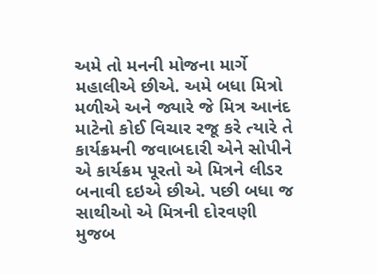અમે તો મનની મોજના માર્ગે મહાલીએ છીએ. અમે બધા મિત્રો મળીએ અને જ્યારે જે મિત્ર આનંદ માટેનો કોઈ વિચાર રજૂ કરે ત્યારે તે કાર્યક્રમની જવાબદારી એને સોપીને એ કાર્યક્રમ પૂરતો એ મિત્રને લીડર બનાવી દઇએ છીએ. પછી બધા જ સાથીઓ એ મિત્રની દોરવણી મુજબ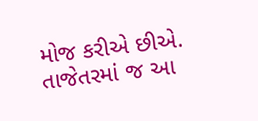મોજ કરીએ છીએ.
તાજેતરમાં જ આ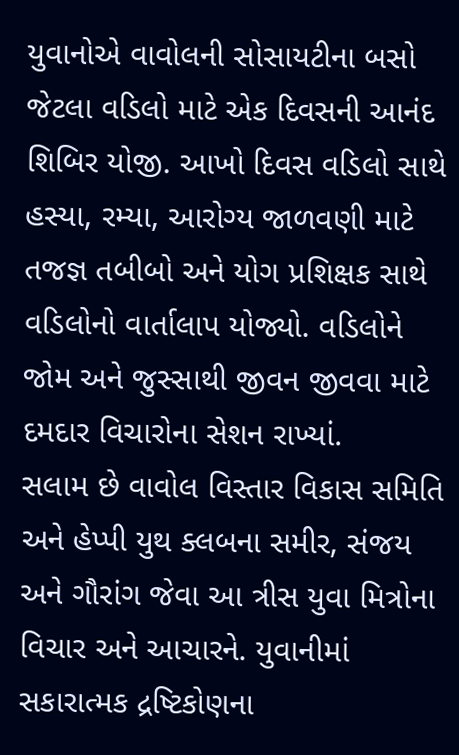યુવાનોએ વાવોલની સોસાયટીના બસો જેટલા વડિલો માટે એક દિવસની આનંદ શિબિર યોજી. આખો દિવસ વડિલો સાથે હસ્યા, રમ્યા, આરોગ્ય જાળવણી માટે તજજ્ઞ તબીબો અને યોગ પ્રશિક્ષક સાથે વડિલોનો વાર્તાલાપ યોજ્યો. વડિલોને જોમ અને જુસ્સાથી જીવન જીવવા માટે દમદાર વિચારોના સેશન રાખ્યાં.
સલામ છે વાવોલ વિસ્તાર વિકાસ સમિતિ અને હેપ્પી યુથ ક્લબના સમીર, સંજય અને ગૌરાંગ જેવા આ ત્રીસ યુવા મિત્રોના વિચાર અને આચારને. યુવાનીમાં સકારાત્મક દ્રષ્ટિકોણના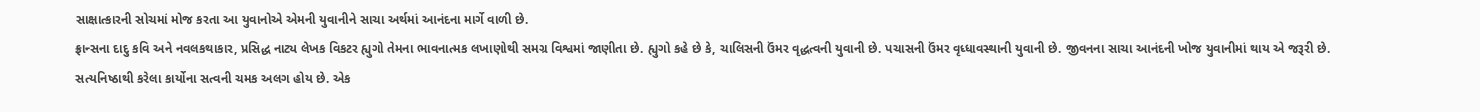સાક્ષાત્કારની સોચમાં મોજ કરતા આ યુવાનોએ એમની યુવાનીને સાચા અર્થમાં આનંદના માર્ગે વાળી છે.
ફ્રાન્સના દાદુ કવિ અને નવલકથાકાર, પ્રસિદ્ધ નાટ્ય લેખક વિકટર હ્યુગો તેમના ભાવનાત્મક લખાણોથી સમગ્ર વિશ્વમાં જાણીતા છે. હ્યુગો કહે છે કે, ચાલિસની ઉંમર વૃદ્ધત્વની યુવાની છે. પચાસની ઉંમર વૃધ્ધાવસ્થાની યુવાની છે. જીવનના સાચા આનંદની ખોજ યુવાનીમાં થાય એ જરૂરી છે.
સત્યનિષ્ઠાથી કરેલા કાર્યોના સત્વની ચમક અલગ હોય છે. એક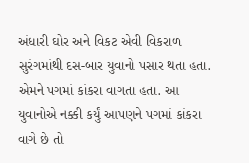અંધારી ઘોર અને વિકટ એવી વિકરાળ સુરંગમાંથી દસ-બાર યુવાનો પસાર થતા હતા. એમને પગમાં કાંકરા વાગતા હતા. આ યુવાનોએ નક્કી કર્યું આપણને પગમાં કાંકરા વાગે છે તો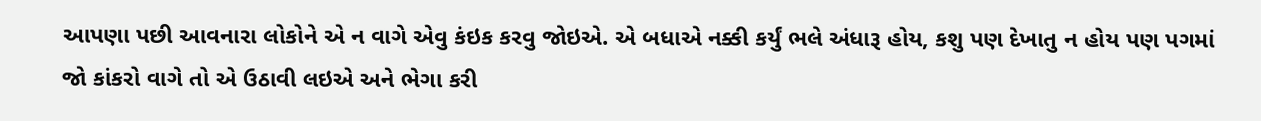આપણા પછી આવનારા લોકોને એ ન વાગે એવુ કંઇક કરવુ જોઇએ. એ બધાએ નક્કી કર્યું ભલે અંધારૂ હોય, કશુ પણ દેખાતુ ન હોય પણ પગમાં જો કાંકરો વાગે તો એ ઉઠાવી લઇએ અને ભેગા કરી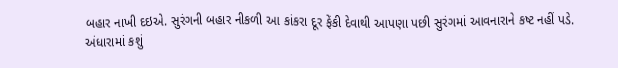બહાર નાખી દઇએ. સુરંગની બહાર નીકળી આ કાંકરા દૂર ફેંકી દેવાથી આપણા પછી સુરંગમાં આવનારાને કષ્ટ નહીં પડે.
અંધારામાં કશું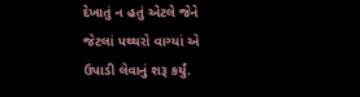દેખાતું ન હતું એટલે જેને જેટલાં પથ્થરો વાગ્યાં એ ઉપાડી લેવાનું શરૂ કર્યું.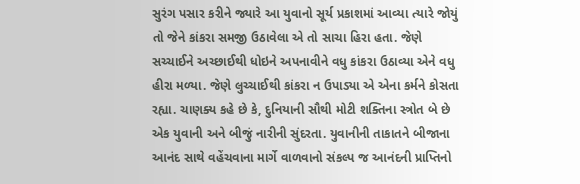સુરંગ પસાર કરીને જ્યારે આ યુવાનો સૂર્ય પ્રકાશમાં આવ્યા ત્યારે જોયું તો જેને કાંકરા સમજી ઉઠાવેલા એ તો સાચા હિરા હતા. જેણે સચ્ચાઈને અચ્છાઈથી ધોઇને અપનાવીને વધુ કાંકરા ઉઠાવ્યા એને વધુ હીરા મળ્યા. જેણે લુચ્ચાઈથી કાંકરા ન ઉપાડ્યા એ એના કર્મને કોસતા રહ્યા. ચાણક્ય કહે છે કે, દુનિયાની સૌથી મોટી શક્તિના સ્ત્રોત બે છે એક યુવાની અને બીજું નારીની સુંદરતા. યુવાનીની તાકાતને બીજાના આનંદ સાથે વહેંચવાના માર્ગે વાળવાનો સંકલ્પ જ આનંદની પ્રાપ્તિનો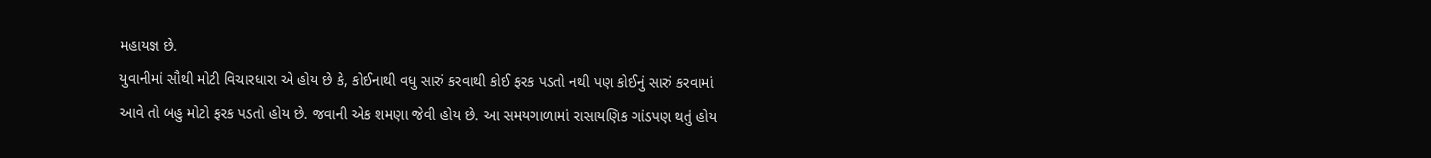મહાયજ્ઞ છે.
યુવાનીમાં સૌથી મોટી વિચારધારા એ હોય છે કે, કોઈનાથી વધુ સારું કરવાથી કોઈ ફરક પડતો નથી પણ કોઈનું સારું કરવામાં આવે તો બહુ મોટો ફરક પડતો હોય છે. જવાની એક શમણા જેવી હોય છે. આ સમયગાળામાં રાસાયણિક ગાંડપણ થતું હોય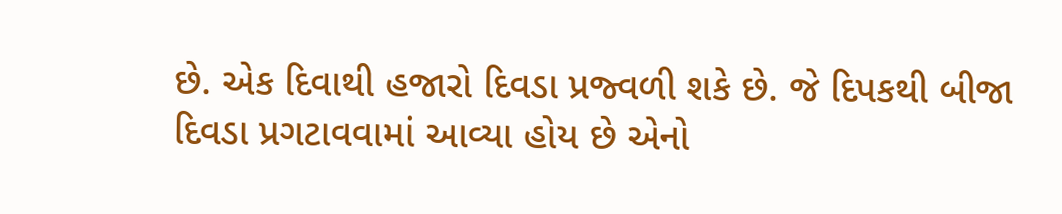છે. એક દિવાથી હજારો દિવડા પ્રજ્વળી શકે છે. જે દિપકથી બીજા દિવડા પ્રગટાવવામાં આવ્યા હોય છે એનો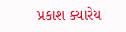પ્રકાશ ક્યારેય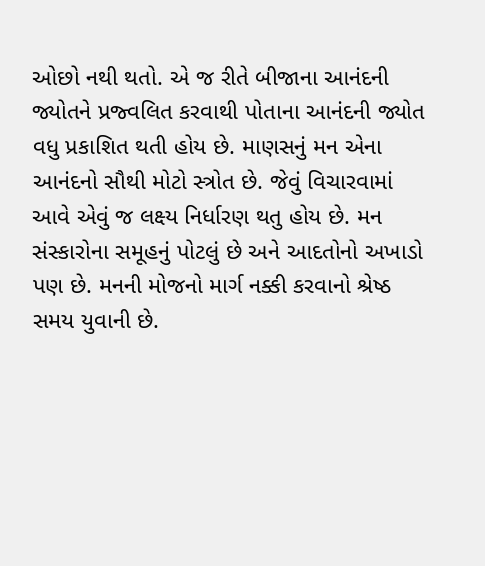ઓછો નથી થતો. એ જ રીતે બીજાના આનંદની જ્યોતને પ્રજ્વલિત કરવાથી પોતાના આનંદની જ્યોત વધુ પ્રકાશિત થતી હોય છે. માણસનું મન એના આનંદનો સૌથી મોટો સ્ત્રોત છે. જેવું વિચારવામાં આવે એવું જ લક્ષ્ય નિર્ધારણ થતુ હોય છે. મન સંસ્કારોના સમૂહનું પોટલું છે અને આદતોનો અખાડો પણ છે. મનની મોજનો માર્ગ નક્કી કરવાનો શ્રેષ્ઠ સમય યુવાની છે.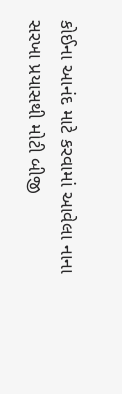કોઈના આનંદ માટે કરવામાં આવેલા નાના સરખા પ્રયાસથી મોટી બીજી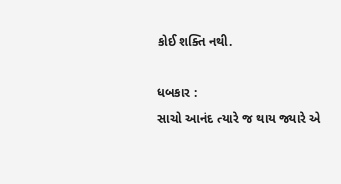કોઈ શક્તિ નથી.

ધબકાર :
સાચો આનંદ ત્યારે જ થાય જ્યારે એ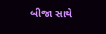બીજા સાથે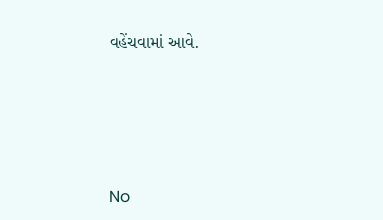વહેંચવામાં આવે.




No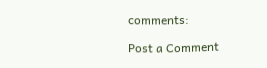comments:

Post a Comment